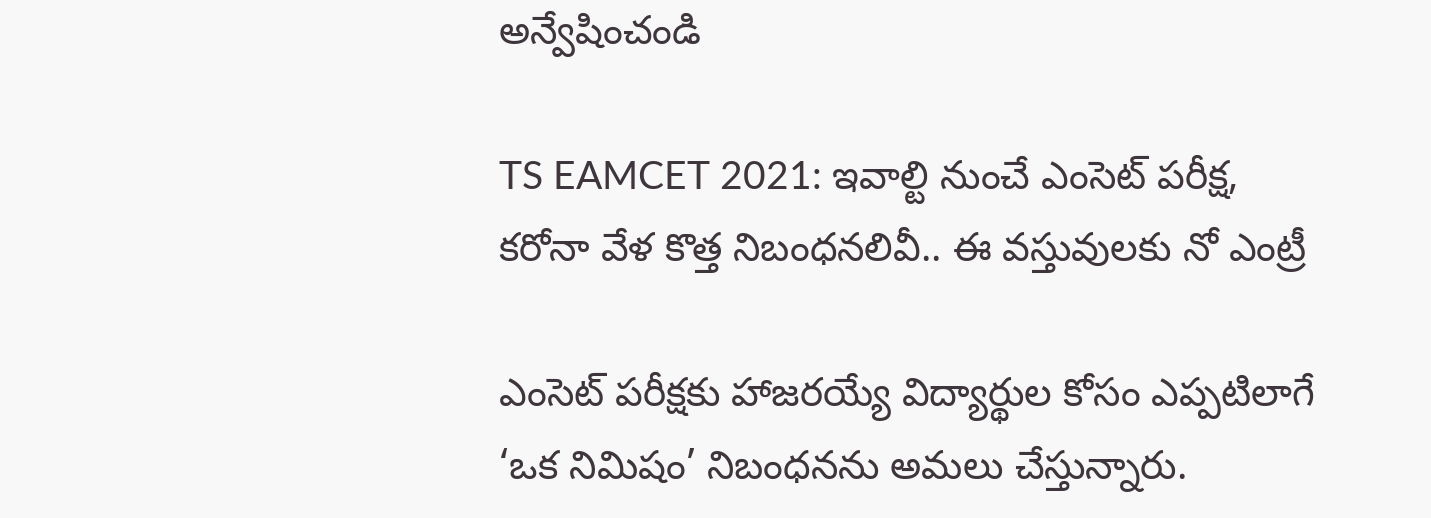అన్వేషించండి

TS EAMCET 2021: ఇవాల్టి నుంచే ఎంసెట్ పరీక్ష, కరోనా వేళ కొత్త నిబంధనలివీ.. ఈ వస్తువులకు నో ఎంట్రీ

ఎంసెట్ పరీక్షకు హాజరయ్యే విద్యార్థుల కోసం ఎప్పటిలాగే ‘ఒక నిమిషం’ నిబంధనను అమలు చేస్తున్నారు.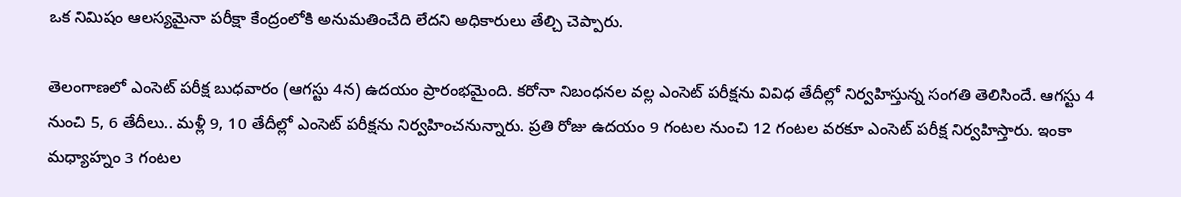ఒక నిమిషం ఆలస్యమైనా పరీక్షా కేంద్రంలోకి అనుమతించేది లేదని అధికారులు తేల్చి చెప్పారు.

తెలంగాణలో ఎంసెట్ పరీక్ష బుధవారం (ఆగస్టు 4న) ఉదయం ప్రారంభమైంది. కరోనా నిబంధనల వల్ల ఎంసెట్ పరీక్షను వివిధ తేదీల్లో నిర్వహిస్తున్న సంగతి తెలిసిందే. ఆగస్టు 4 నుంచి 5, 6 తేదీలు.. మళ్లీ 9, 10 తేదీల్లో ఎంసెట్ పరీక్షను నిర్వహించనున్నారు. ప్రతి రోజు ఉదయం 9 గంటల నుంచి 12 గంటల వరకూ ఎంసెట్ పరీక్ష నిర్వహిస్తారు. ఇంకా మధ్యాహ్నం 3 గంటల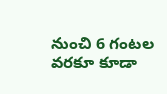నుంచి 6 గంటల వరకూ కూడా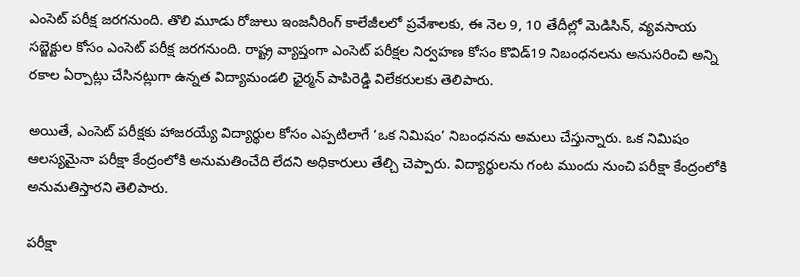ఎంసెట్ పరీక్ష జరగనుంది. తొలి మూడు రోజులు ఇంజనీరింగ్ కాలేజీలలో ప్రవేశాలకు, ఈ నెల 9, 10 తేదీల్లో మెడిసిన్, వ్యవసాయ సబ్జెక్టుల కోసం ఎంసెట్ పరీక్ష జరగనుంది. రాష్ట్ర వ్యాప్తంగా ఎంసెట్ పరీక్షల నిర్వహణ కోసం కొవిడ్19 నిబంధనలను అనుసరించి అన్ని రకాల ఏర్పాట్లు చేసినట్లుగా ఉన్నత విద్యామండలి ఛైర్మన్ పాపిరెడ్డి విలేకరులకు తెలిపారు.

అయితే, ఎంసెట్ పరీక్షకు హాజరయ్యే విద్యార్థుల కోసం ఎప్పటిలాగే ‘ఒక నిమిషం’ నిబంధనను అమలు చేస్తున్నారు. ఒక నిమిషం ఆలస్యమైనా పరీక్షా కేంద్రంలోకి అనుమతించేది లేదని అధికారులు తేల్చి చెప్పారు. విద్యార్థులను గంట ముందు నుంచి పరీక్షా కేంద్రంలోకి అనుమతిస్తారని తెలిపారు.

పరీక్షా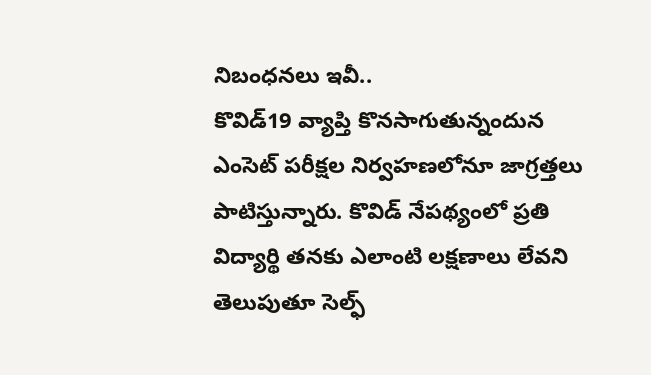నిబంధనలు ఇవీ..
కొవిడ్19 వ్యాప్తి కొనసాగుతున్నందున ఎంసెట్ పరీక్షల నిర్వహణలోనూ జాగ్రత్తలు పాటిస్తున్నారు. కొవిడ్‌ నేపథ్యంలో ప్రతి విద్యార్థి తనకు ఎలాంటి లక్షణాలు లేవని తెలుపుతూ సెల్ఫ్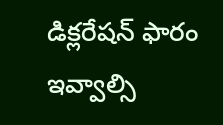డిక్లరేషన్‌ ఫారం ఇవ్వాల్సి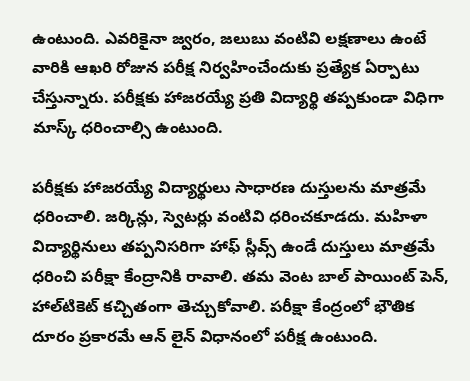ఉంటుంది. ఎవరికైనా జ్వరం, జలుబు వంటివి లక్షణాలు ఉంటే వారికి ఆఖరి రోజున పరీక్ష నిర్వహించేందుకు ప్రత్యేక ఏర్పాటు చేస్తున్నారు. పరీక్షకు హాజరయ్యే ప్రతి విద్యార్థి తప్పకుండా విధిగా మాస్క్‌ ధరించాల్సి ఉంటుంది.

పరీక్షకు హాజరయ్యే విద్యార్థులు సాధారణ దుస్తులను మాత్రమే ధరించాలి. జర్కిన్లు, స్వెటర్లు వంటివి ధరించకూడదు. మహిళా విద్యార్థినులు తప్పనిసరిగా హాఫ్ స్లీవ్స్ ఉండే దుస్తులు మాత్రమే ధరించి పరీక్షా కేంద్రానికి రావాలి. తమ వెంట బాల్‌ పాయింట్‌ పెన్, హాల్‌టికెట్‌ కచ్చితంగా తెచ్చుకోవాలి. పరీక్షా కేంద్రంలో భౌతిక దూరం ప్రకారమే ఆన్‌ లైన్‌ విధానంలో పరీక్ష ఉంటుంది.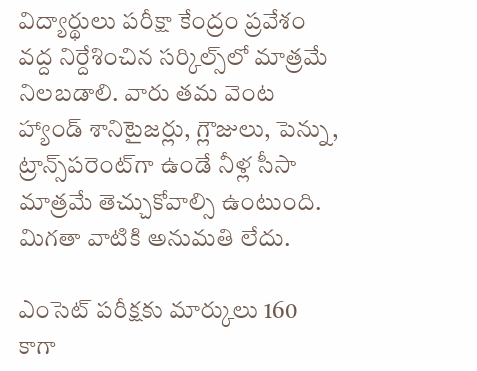విద్యార్థులు పరీక్షా కేంద్రం ప్రవేశం వద్ద నిర్దేశించిన సర్కిల్స్‌లో మాత్రమే నిలబడాలి. వారు తమ వెంట హ్యాండ్ శానిటైజర్లు, గ్లౌజులు, పెన్ను, ట్రాన్స్‌పరెంట్‌గా ఉండే నీళ్ల సీసా మాత్రమే తెచ్చుకోవాల్సి ఉంటుంది. మిగతా వాటికి అనుమతి లేదు.

ఎంసెట్‌ పరీక్షకు మార్కులు 160 కాగా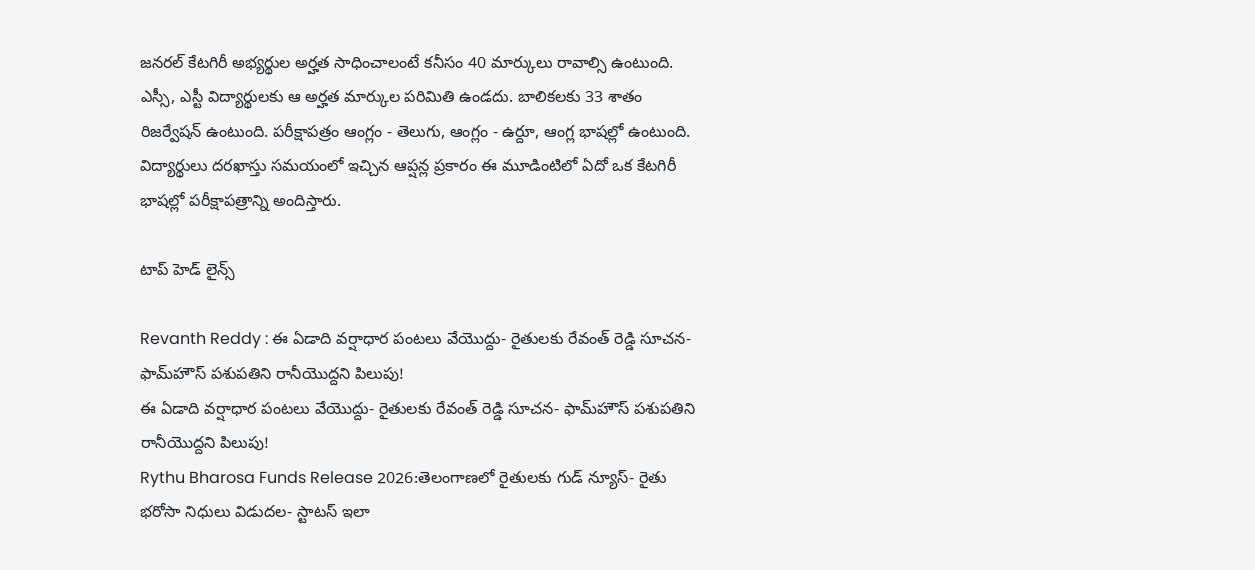జనరల్‌ కేటగిరీ అభ్యర్థుల అర్హత సాధించాలంటే కనీసం 40 మార్కులు రావాల్సి ఉంటుంది. ఎస్సీ, ఎస్టీ విద్యార్థులకు ఆ అర్హత మార్కుల పరిమితి ఉండదు. బాలికలకు 33 శాతం రిజర్వేషన్‌ ఉంటుంది. పరీక్షాపత్రం ఆంగ్లం - తెలుగు, ఆంగ్లం - ఉర్దూ, ఆంగ్ల భాషల్లో ఉంటుంది. విద్యార్థులు దరఖాస్తు సమయంలో ఇచ్చిన ఆప్షన్ల ప్రకారం ఈ మూడింటిలో ఏదో ఒక కేటగిరీ భాషల్లో పరీక్షాపత్రాన్ని అందిస్తారు.

టాప్ హెడ్ లైన్స్

Revanth Reddy : ఈ ఏడాది వర్షాధార పంటలు వేయొద్దు- రైతులకు రేవంత్ రెడ్డి సూచన- ఫామ్‌హౌస్ పశుపతిని రానీయొద్దని పిలుపు!
ఈ ఏడాది వర్షాధార పంటలు వేయొద్దు- రైతులకు రేవంత్ రెడ్డి సూచన- ఫామ్‌హౌస్ పశుపతిని రానీయొద్దని పిలుపు!
Rythu Bharosa Funds Release 2026:తెలంగాణలో రైతులకు గుడ్ న్యూస్- రైతు భరోసా నిధులు విడుదల- స్టాటస్‌ ఇలా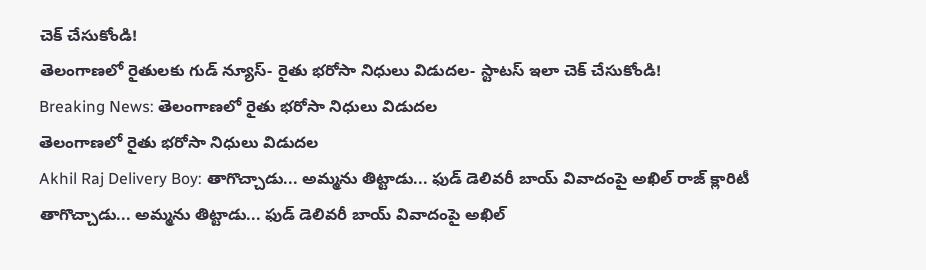చెక్ చేసుకోండి!
తెలంగాణలో రైతులకు గుడ్ న్యూస్- రైతు భరోసా నిధులు విడుదల- స్టాటస్‌ ఇలా చెక్ చేసుకోండి!
Breaking News: తెలంగాణలో రైతు భరోసా నిధులు విడుదల
తెలంగాణలో రైతు భరోసా నిధులు విడుదల
Akhil Raj Delivery Boy: తాగొచ్చాడు... అమ్మను తిట్టాడు... ఫుడ్ డెలివరీ బాయ్‌ వివాదంపై అఖిల్ రాజ్ క్లారిటీ
తాగొచ్చాడు... అమ్మను తిట్టాడు... ఫుడ్ డెలివరీ బాయ్‌ వివాదంపై అఖిల్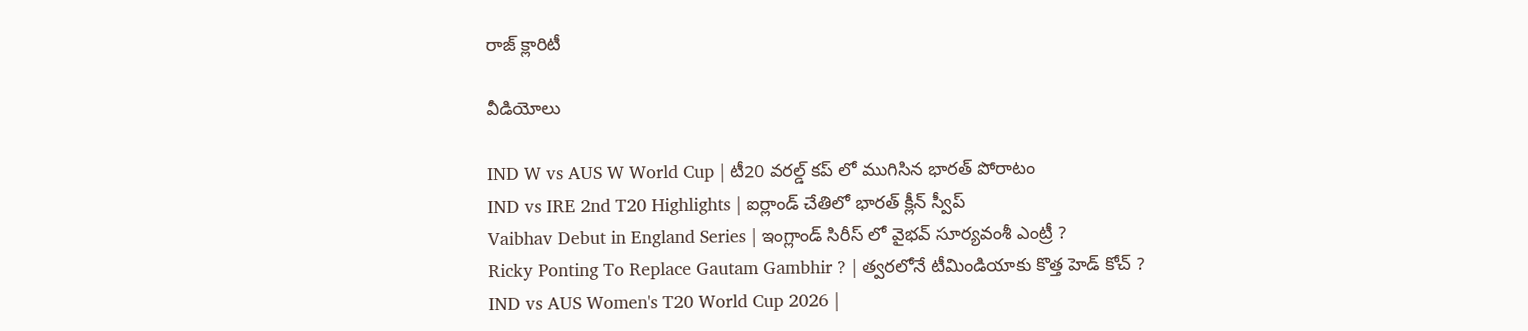రాజ్ క్లారిటీ

వీడియోలు

IND W vs AUS W World Cup | టీ20 వరల్డ్ కప్ లో ముగిసిన భారత్ పోరాటం
IND vs IRE 2nd T20 Highlights | ఐర్లాండ్ చేతిలో భారత్ క్లీన్ స్వీప్
Vaibhav Debut in England Series | ఇంగ్లాండ్ సిరీస్ లో వైభవ్ సూర్యవంశీ ఎంట్రీ ?
Ricky Ponting To Replace Gautam Gambhir ? | త్వరలోనే టీమిండియాకు కొత్త హెడ్ కోచ్ ?
IND vs AUS Women's T20 World Cup 2026 |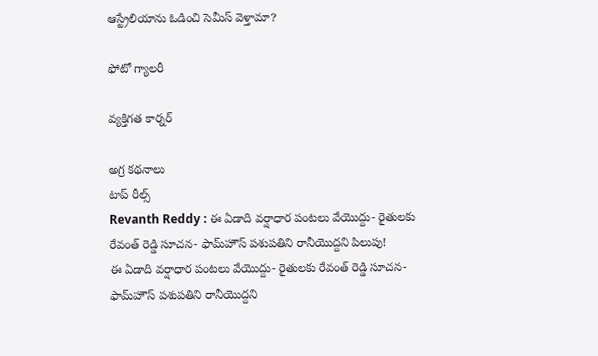ఆస్ట్రేలియాను ఓడించి సెమీస్ వెళ్తామా?

ఫోటో గ్యాలరీ

వ్యక్తిగత కార్నర్

అగ్ర కథనాలు
టాప్ రీల్స్
Revanth Reddy : ఈ ఏడాది వర్షాధార పంటలు వేయొద్దు- రైతులకు రేవంత్ రెడ్డి సూచన- ఫామ్‌హౌస్ పశుపతిని రానీయొద్దని పిలుపు!
ఈ ఏడాది వర్షాధార పంటలు వేయొద్దు- రైతులకు రేవంత్ రెడ్డి సూచన- ఫామ్‌హౌస్ పశుపతిని రానీయొద్దని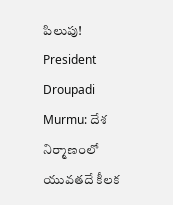పిలుపు!
President Droupadi Murmu: దేశ నిర్మాణంలో యువతదే కీలక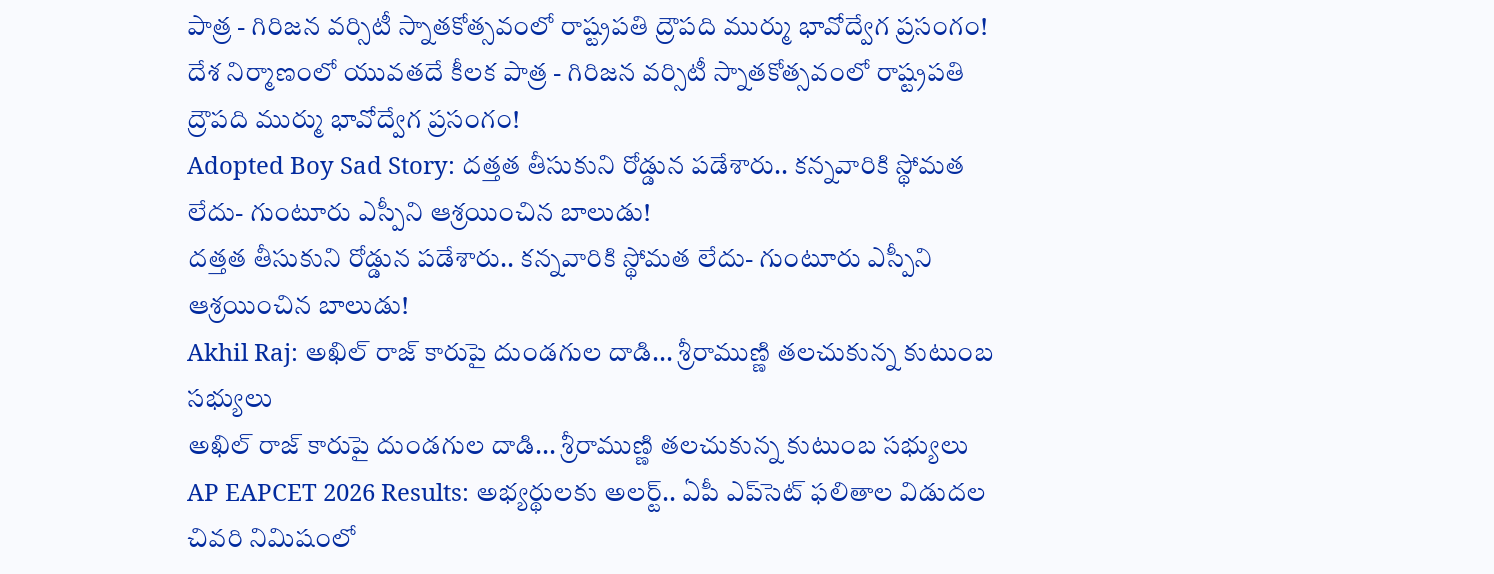పాత్ర - గిరిజన వర్సిటీ స్నాతకోత్సవంలో రాష్ట్రపతి ద్రౌపది ముర్ము భావోద్వేగ ప్రసంగం!
దేశ నిర్మాణంలో యువతదే కీలక పాత్ర - గిరిజన వర్సిటీ స్నాతకోత్సవంలో రాష్ట్రపతి ద్రౌపది ముర్ము భావోద్వేగ ప్రసంగం!
Adopted Boy Sad Story: దత్తత తీసుకుని రోడ్డున పడేశారు.. కన్నవారికి స్థోమత లేదు- గుంటూరు ఎస్పీని ఆశ్రయించిన బాలుడు!
దత్తత తీసుకుని రోడ్డున పడేశారు.. కన్నవారికి స్థోమత లేదు- గుంటూరు ఎస్పీని ఆశ్రయించిన బాలుడు!
Akhil Raj: అఖిల్ రాజ్ కారుపై దుండగుల దాడి... శ్రీరాముణ్ణి తలచుకున్న కుటుంబ సభ్యులు
అఖిల్ రాజ్ కారుపై దుండగుల దాడి... శ్రీరాముణ్ణి తలచుకున్న కుటుంబ సభ్యులు
AP EAPCET 2026 Results: అభ్యర్థులకు అలర్ట్.. ఏపీ ఎప్‌సెట్ ఫలితాల విడుదల చివరి నిమిషంలో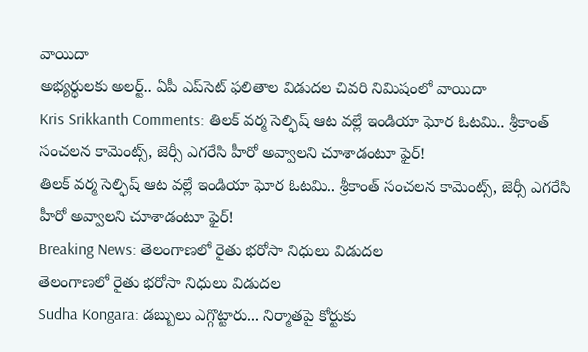వాయిదా
అభ్యర్థులకు అలర్ట్.. ఏపీ ఎప్‌సెట్ ఫలితాల విడుదల చివరి నిమిషంలో వాయిదా
Kris Srikkanth Comments: తిలక్ వర్మ సెల్ఫిష్ ఆట వల్లే ఇండియా ఘోర ఓటమి.. శ్రీకాంత్ సంచలన కామెంట్స్, జెర్సీ ఎగరేసి హీరో అవ్వాలని చూశాడంటూ ఫైర్!
తిలక్ వర్మ సెల్ఫిష్ ఆట వల్లే ఇండియా ఘోర ఓటమి.. శ్రీకాంత్ సంచలన కామెంట్స్, జెర్సీ ఎగరేసి హీరో అవ్వాలని చూశాడంటూ ఫైర్!
Breaking News: తెలంగాణలో రైతు భరోసా నిధులు విడుదల
తెలంగాణలో రైతు భరోసా నిధులు విడుదల
Sudha Kongara: డబ్బులు ఎగ్గొట్టారు... నిర్మాతపై కోర్టుకు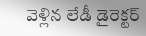వెళ్లిన లేడీ డైరెక్టర్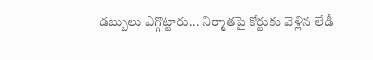డబ్బులు ఎగ్గొట్టారు... నిర్మాతపై కోర్టుకు వెళ్లిన లేడీ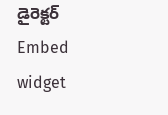డైరెక్టర్
Embed widget